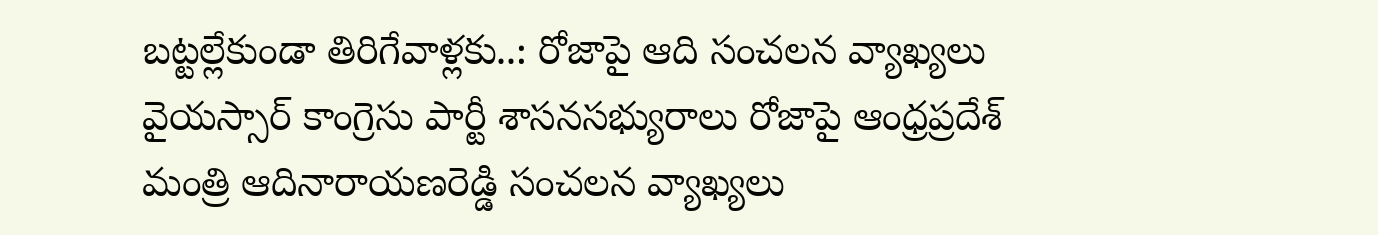బట్టల్లేకుండా తిరిగేవాళ్లకు..: రోజాపై ఆది సంచలన వ్యాఖ్యలు
వైయస్సార్ కాంగ్రెసు పార్టీ శాసనసభ్యురాలు రోజాపై ఆంధ్రప్రదేశ్ మంత్రి ఆదినారాయణరెడ్డి సంచలన వ్యాఖ్యలు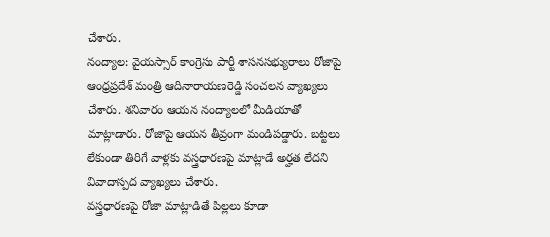చేశారు.
నంద్యాల: వైయస్సార్ కాంగ్రెసు పార్టీ శాసనసభ్యురాలు రోజాపై ఆంధ్రప్రదేశ్ మంత్రి ఆదినారాయణరెడ్డి సంచలన వ్యాఖ్యలు చేశారు. శనివారం ఆయన నంద్యాలలో మీడియాతో మాట్లాడారు. రోజాపై ఆయన తీవ్రంగా మండిపడ్డారు. బట్టలు లేకుండా తిరిగే వాళ్లకు వస్త్రధారణపై మాట్లాడే అర్హత లేదని వివాదాస్పద వ్యాఖ్యలు చేశారు.
వస్త్రధారణపై రోజా మాట్లాడితే పిల్లలు కూడా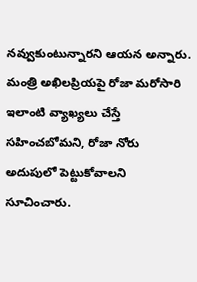నవ్వుకుంటున్నారని ఆయన అన్నారు. మంత్రి అఖిలప్రియపై రోజా మరోసారి ఇలాంటి వ్యాఖ్యలు చేస్తే సహించబోమని, రోజా నోరు అదుపులో పెట్టుకోవాలని సూచించారు.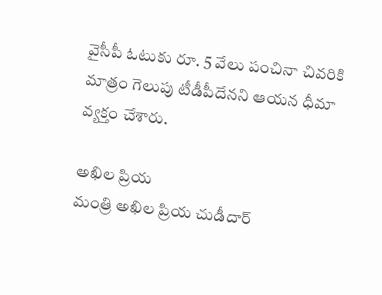వైసీపీ ఓటుకు రూ. 5 వేలు పంచినా చివరికి మాత్రం గెలుపు టీడీపీదేనని ఆయన ధీమా వ్యక్తం చేశారు.

అఖిల ప్రియ
మంత్రి అఖిల ప్రియ చుడీదార్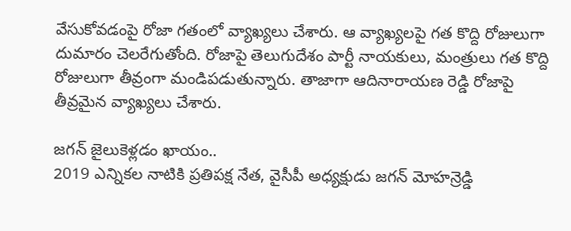వేసుకోవడంపై రోజా గతంలో వ్యాఖ్యలు చేశారు. ఆ వ్యాఖ్యలపై గత కొద్ది రోజులుగా దుమారం చెలరేగుతోంది. రోజాపై తెలుగుదేశం పార్టీ నాయకులు, మంత్రులు గత కొద్ది రోజులుగా తీవ్రంగా మండిపడుతున్నారు. తాజాగా ఆదినారాయణ రెడ్డి రోజాపై తీవ్రమైన వ్యాఖ్యలు చేశారు.

జగన్ జైలుకెళ్లడం ఖాయం..
2019 ఎన్నికల నాటికి ప్రతిపక్ష నేత, వైసీపీ అధ్యక్షుడు జగన్ మోహన్రెడ్డి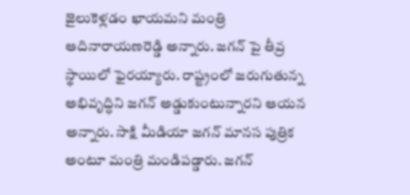జైలుకెళ్లడం ఖాయమని మంత్రి ఆదినారాయణరెడ్డి అన్నారు. జగన్ పై తీవ్ర స్థాయిలో ఫైరయ్యారు. రాష్ట్రంలో జరుగుతున్న అభివృద్ధిని జగన్ అడ్డుకుంటున్నారని ఆయన అన్నారు. సాక్షి మీడియా జగన్ మానస పుత్రిక అంటూ మంత్రి మండిపడ్డారు. జగన్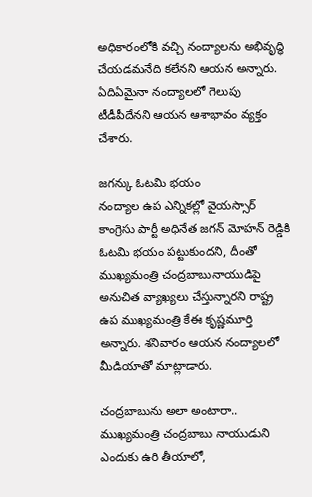అధికారంలోకి వచ్చి నంద్యాలను అభివృద్ధి చేయడమనేది కలేనని ఆయన అన్నారు. ఏదిఏమైనా నంద్యాలలో గెలుపు టీడీపీదేనని ఆయన ఆశాభావం వ్యక్తం చేశారు.

జగన్కు ఓటమి భయం
నంద్యాల ఉప ఎన్నికల్లో వైయస్సార్ కాంగ్రెసు పార్టీ అధినేత జగన్ మోహన్ రెడ్డికి ఓటమి భయం పట్టుకుందని, దీంతో ముఖ్యమంత్రి చంద్రబాబునాయుడిపై అనుచిత వ్యాఖ్యలు చేస్తున్నారని రాష్ట్ర ఉప ముఖ్యమంత్రి కేఈ కృష్ణమూర్తి అన్నారు. శనివారం ఆయన నంద్యాలలో మీడియాతో మాట్లాడారు.

చంద్రబాబును అలా అంటారా..
ముఖ్యమంత్రి చంద్రబాబు నాయుడుని ఎందుకు ఉరి తీయాలో,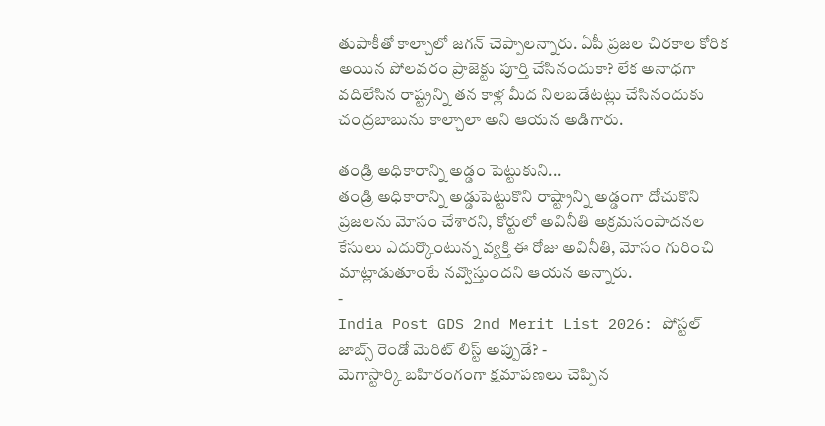తుపాకీతో కాల్చాలో జగన్ చెప్పాలన్నారు. ఏపీ ప్రజల చిరకాల కోరిక అయిన పోలవరం ప్రాజెక్టు పూర్తి చేసినందుకా? లేక అనాధగా వదిలేసిన రాష్ట్రన్ని తన కాళ్ల మీద నిలబడేటట్లు చేసినందుకు చంద్రబాబును కాల్చాలా అని ఆయన అడిగారు.

తండ్రి అధికారాన్ని అడ్డం పెట్టుకుని...
తండ్రి అధికారాన్ని అడ్డుపెట్టుకొని రాష్ట్రాన్ని అడ్డంగా దోచుకొని ప్రజలను మోసం చేశారని, కోర్టులో అవినీతి అక్రమసంపాదనల కేసులు ఎదుర్కొంటున్న వ్యక్తి ఈ రోజు అవినీతి, మోసం గురించి మాట్లాడుతూంటే నవ్వొస్తుందని ఆయన అన్నారు.
-
India Post GDS 2nd Merit List 2026: పోస్టల్ జాబ్స్ రెండో మెరిట్ లిస్ట్ అప్పుడే? -
మెగాస్టార్కి బహిరంగంగా క్షమాపణలు చెప్పిన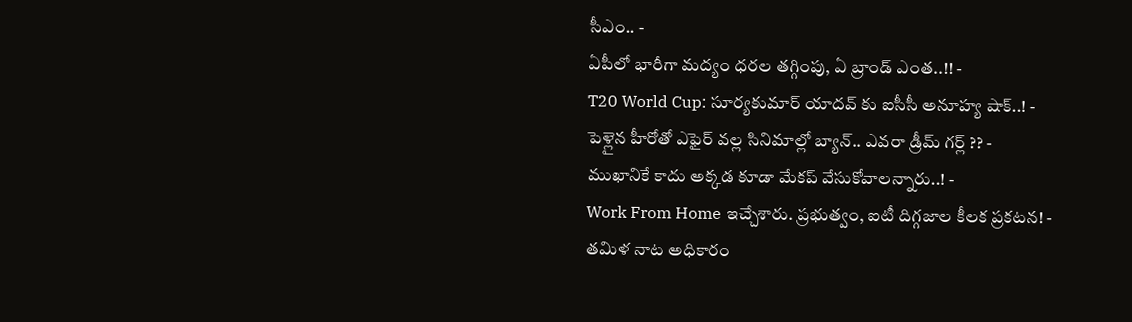సీఎం.. -
ఏపీలో భారీగా మద్యం ధరల తగ్గింపు, ఏ బ్రాండ్ ఎంత..!! -
T20 World Cup: సూర్యకుమార్ యాదవ్ కు ఐసీసీ అనూహ్య షాక్..! -
పెళ్లైన హీరోతో ఎఫైర్ వల్ల సినిమాల్లో బ్యాన్.. ఎవరా డ్రీమ్ గర్ల్ ?? -
ముఖానికే కాదు అక్కడ కూడా మేకప్ వేసుకోవాలన్నారు..! -
Work From Home ఇచ్చేశారు. ప్రభుత్వం, ఐటీ దిగ్గజాల కీలక ప్రకటన! -
తమిళ నాట అధికారం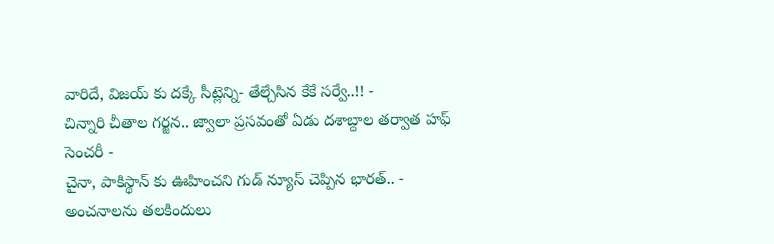వారిదే, విజయ్ కు దక్కే సీట్లెన్ని- తేల్చేసిన కేకే సర్వే..!! -
చిన్నారి చీతాల గర్జన.. జ్వాలా ప్రసవంతో ఏడు దశాబ్దాల తర్వాత హఫ్ సెంచరీ -
చైనా, పాకిస్థాన్ కు ఊహించని గుడ్ న్యూస్ చెప్పిన భారత్.. -
అంచనాలను తలకిందులు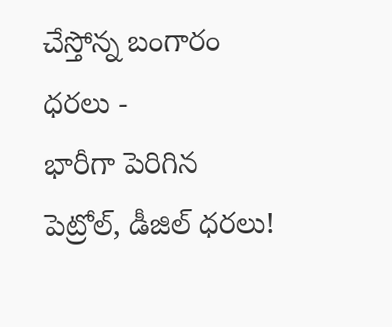చేస్తోన్న బంగారం ధరలు -
భారీగా పెరిగిన పెట్రోల్, డీజిల్ ధరలు!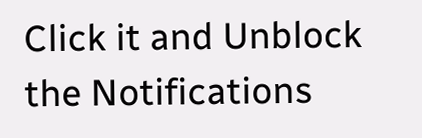Click it and Unblock the Notifications